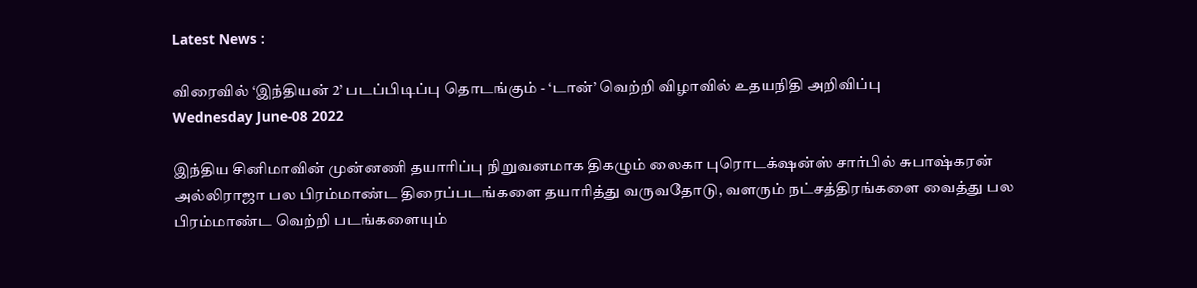Latest News :

விரைவில் ‘இந்தியன் 2’ படப்பிடிப்பு தொடங்கும் - ‘டான்’ வெற்றி விழாவில் உதயநிதி அறிவிப்பு
Wednesday June-08 2022

இந்திய சினிமாவின் முன்னணி தயாரிப்பு நிறுவனமாக திகழும் லைகா புரொடக்‌ஷன்ஸ் சார்பில் சுபாஷ்கரன் அல்லிராஜா பல பிரம்மாண்ட திரைப்படங்களை தயாரித்து வருவதோடு, வளரும் நட்சத்திரங்களை வைத்து பல பிரம்மாண்ட வெற்றி படங்களையும்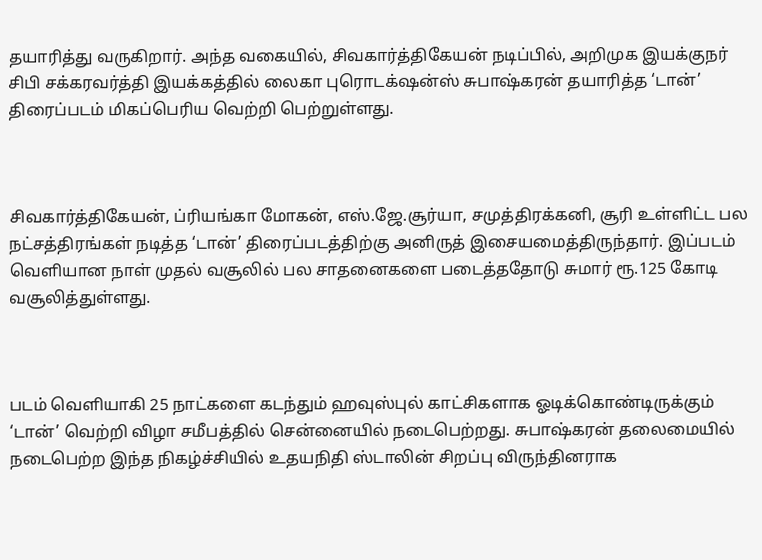தயாரித்து வருகிறார். அந்த வகையில், சிவகார்த்திகேயன் நடிப்பில், அறிமுக இயக்குநர் சிபி சக்கரவர்த்தி இயக்கத்தில் லைகா புரொடக்‌ஷன்ஸ் சுபாஷ்கரன் தயாரித்த ‘டான்’ திரைப்படம் மிகப்பெரிய வெற்றி பெற்றுள்ளது.



சிவகார்த்திகேயன், ப்ரியங்கா மோகன், எஸ்.ஜே.சூர்யா, சமுத்திரக்கனி, சூரி உள்ளிட்ட பல நட்சத்திரங்கள் நடித்த ‘டான்’ திரைப்படத்திற்கு அனிருத் இசையமைத்திருந்தார். இப்படம் வெளியான நாள் முதல் வசூலில் பல சாதனைகளை படைத்ததோடு சுமார் ரூ.125 கோடி வசூலித்துள்ளது.



படம் வெளியாகி 25 நாட்களை கடந்தும் ஹவுஸ்புல் காட்சிகளாக ஓடிக்கொண்டிருக்கும் ‘டான்’ வெற்றி விழா சமீபத்தில் சென்னையில் நடைபெற்றது. சுபாஷ்கரன் தலைமையில் நடைபெற்ற இந்த நிகழ்ச்சியில் உதயநிதி ஸ்டாலின் சிறப்பு விருந்தினராக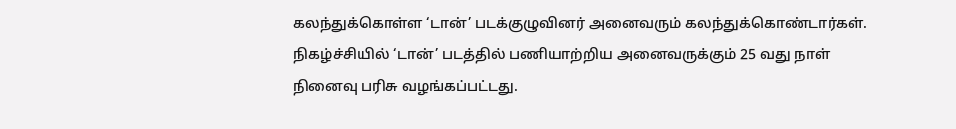கலந்துக்கொள்ள ‘டான்’ படக்குழுவினர் அனைவரும் கலந்துக்கொண்டார்கள். நிகழ்ச்சியில் ‘டான்’ படத்தில் பணியாற்றிய அனைவருக்கும் 25 வது நாள் நினைவு பரிசு வழங்கப்பட்டது.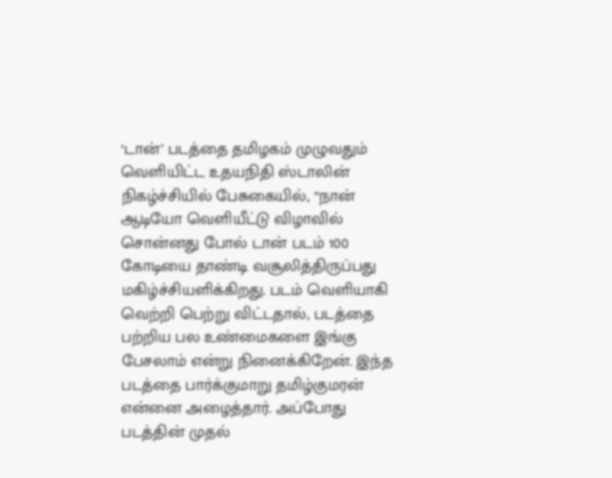‘டான்’ படத்தை தமிழகம் முழுவதும் வெளியிட்ட உதயநிதி ஸ்டாலின் நிகழ்ச்சியில் பேசுகையில், “நான் ஆடியோ வெளியீட்டு விழாவில் சொன்னது போல் டான் படம் 100 கோடியை தாண்டி வசூலித்திருப்பது மகிழ்ச்சியளிக்கிறது. படம் வெளியாகி வெற்றி பெற்று விட்டதால், படத்தை பற்றிய பல உண்மைகளை இங்கு பேசலாம் என்று நினைக்கிறேன். இந்த படத்தை பார்க்குமாறு தமிழ்குமரன் என்னை அழைத்தார். அப்போது படத்தின் முதல்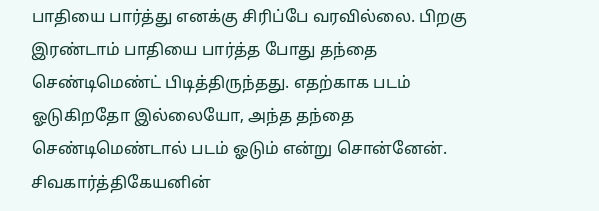பாதியை பார்த்து எனக்கு சிரிப்பே வரவில்லை. பிறகு இரண்டாம் பாதியை பார்த்த போது தந்தை செண்டிமெண்ட் பிடித்திருந்தது. எதற்காக படம் ஓடுகிறதோ இல்லையோ, அந்த தந்தை செண்டிமெண்டால் படம் ஓடும் என்று சொன்னேன். சிவகார்த்திகேயனின்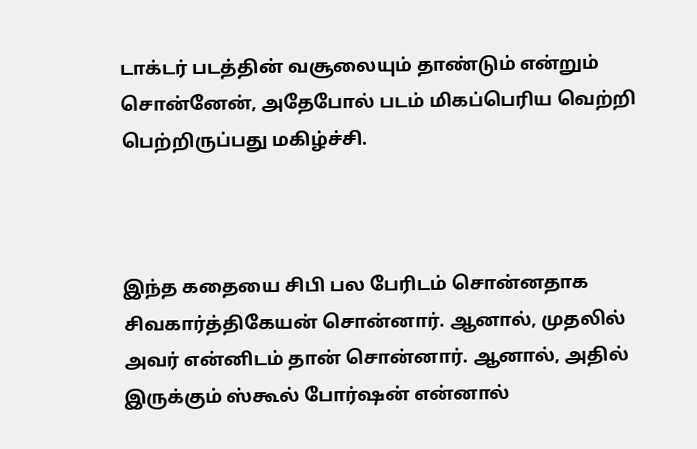டாக்டர் படத்தின் வசூலையும் தாண்டும் என்றும் சொன்னேன், அதேபோல் படம் மிகப்பெரிய வெற்றி பெற்றிருப்பது மகிழ்ச்சி.



இந்த கதையை சிபி பல பேரிடம் சொன்னதாக சிவகார்த்திகேயன் சொன்னார். ஆனால், முதலில் அவர் என்னிடம் தான் சொன்னார். ஆனால், அதில் இருக்கும் ஸ்கூல் போர்ஷன் என்னால்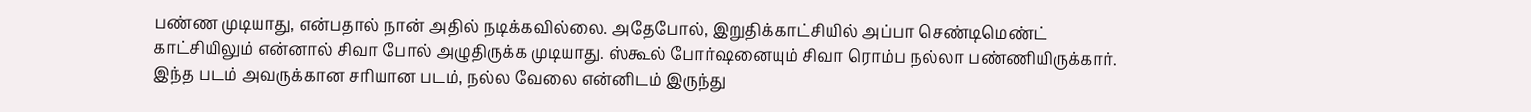பண்ண முடியாது, என்பதால் நான் அதில் நடிக்கவில்லை. அதேபோல், இறுதிக்காட்சியில் அப்பா செண்டிமெண்ட் காட்சியிலும் என்னால் சிவா போல் அழுதிருக்க முடியாது. ஸ்கூல் போர்ஷனையும் சிவா ரொம்ப நல்லா பண்ணியிருக்கார். இந்த படம் அவருக்கான சரியான படம், நல்ல வேலை என்னிடம் இருந்து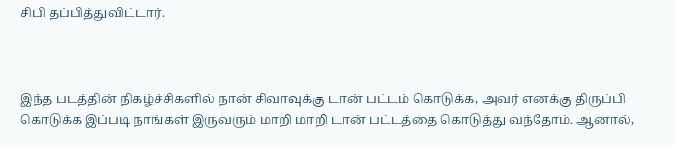சிபி தப்பித்துவிட்டார்.



இந்த படத்தின் நிகழ்ச்சிகளில் நான் சிவாவுக்கு டான் பட்டம் கொடுக்க, அவர் எனக்கு திருப்பி கொடுக்க இப்படி நாங்கள் இருவரும் மாறி மாறி டான் பட்டத்தை கொடுத்து வந்தோம். ஆனால்,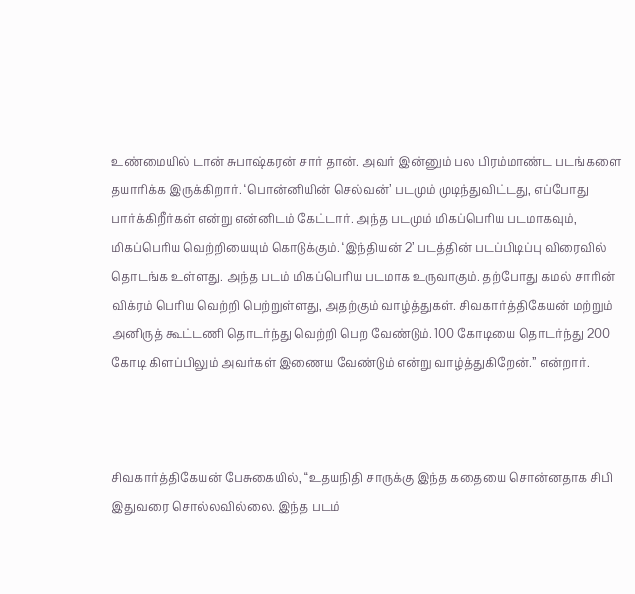உண்மையில் டான் சுபாஷ்கரன் சார் தான். அவர் இன்னும் பல பிரம்மாண்ட படங்களை தயாரிக்க இருக்கிறார். ‘பொன்னியின் செல்வன்’ படமும் முடிந்துவிட்டது, எப்போது பார்க்கிறீர்கள் என்று என்னிடம் கேட்டார். அந்த படமும் மிகப்பெரிய படமாகவும், மிகப்பெரிய வெற்றியையும் கொடுக்கும். ‘இந்தியன் 2’ படத்தின் படப்பிடிப்பு விரைவில் தொடங்க உள்ளது. அந்த படம் மிகப்பெரிய படமாக உருவாகும். தற்போது கமல் சாரின் விக்ரம் பெரிய வெற்றி பெற்றுள்ளது, அதற்கும் வாழ்த்துகள். சிவகார்த்திகேயன் மற்றும் அனிருத் கூட்டணி தொடர்ந்து வெற்றி பெற வேண்டும். 100 கோடியை தொடர்ந்து 200 கோடி கிளப்பிலும் அவர்கள் இணைய வேண்டும் என்று வாழ்த்துகிறேன்.” என்றார்.



சிவகார்த்திகேயன் பேசுகையில், “உதயநிதி சாருக்கு இந்த கதையை சொன்னதாக சிபி இதுவரை சொல்லவில்லை. இந்த படம்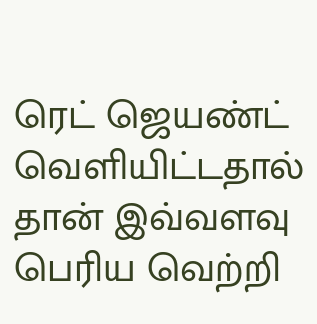ரெட் ஜெயண்ட் வெளியிட்டதால் தான் இவ்வளவு பெரிய வெற்றி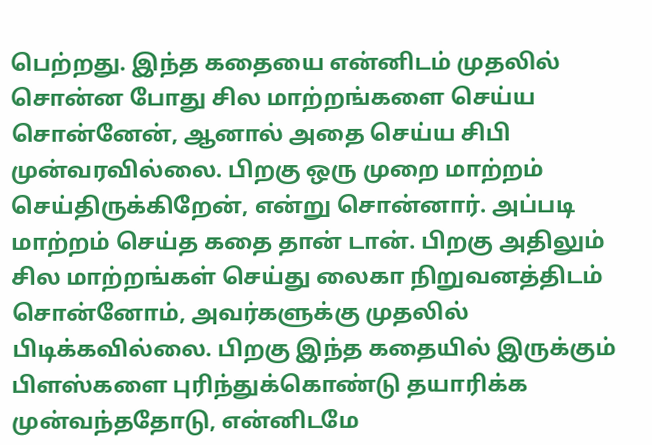பெற்றது. இந்த கதையை என்னிடம் முதலில் சொன்ன போது சில மாற்றங்களை செய்ய சொன்னேன், ஆனால் அதை செய்ய சிபி முன்வரவில்லை. பிறகு ஒரு முறை மாற்றம் செய்திருக்கிறேன், என்று சொன்னார். அப்படி மாற்றம் செய்த கதை தான் டான். பிறகு அதிலும் சில மாற்றங்கள் செய்து லைகா நிறுவனத்திடம் சொன்னோம், அவர்களுக்கு முதலில் பிடிக்கவில்லை. பிறகு இந்த கதையில் இருக்கும் பிளஸ்களை புரிந்துக்கொண்டு தயாரிக்க முன்வந்ததோடு, என்னிடமே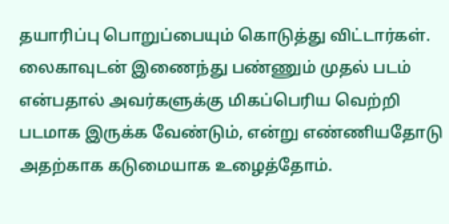தயாரிப்பு பொறுப்பையும் கொடுத்து விட்டார்கள். லைகாவுடன் இணைந்து பண்ணும் முதல் படம் என்பதால் அவர்களுக்கு மிகப்பெரிய வெற்றி படமாக இருக்க வேண்டும், என்று எண்ணியதோடு அதற்காக கடுமையாக உழைத்தோம்.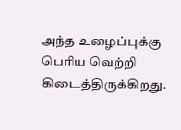அந்த உழைப்புக்கு பெரிய வெற்றி கிடைத்திருக்கிறது.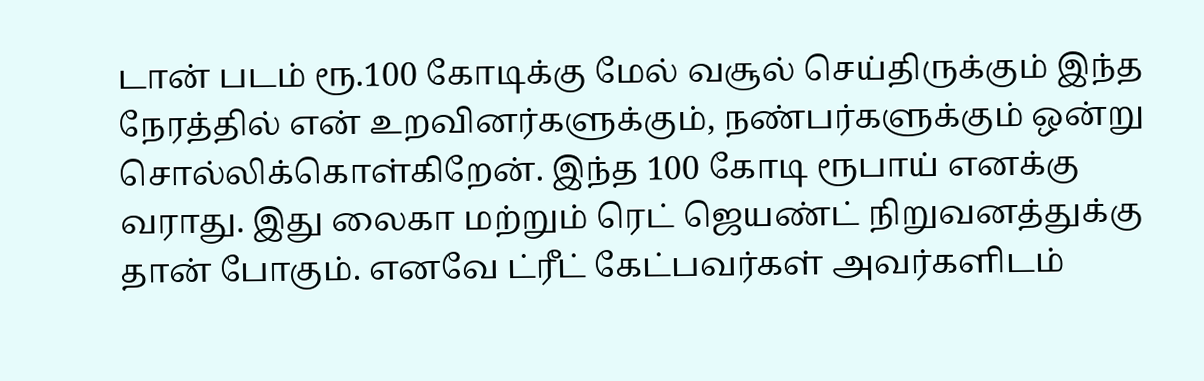டான் படம் ரூ.100 கோடிக்கு மேல் வசூல் செய்திருக்கும் இந்த நேரத்தில் என் உறவினர்களுக்கும், நண்பர்களுக்கும் ஒன்று சொல்லிக்கொள்கிறேன். இந்த 100 கோடி ரூபாய் எனக்கு வராது. இது லைகா மற்றும் ரெட் ஜெயண்ட் நிறுவனத்துக்கு தான் போகும். எனவே ட்ரீட் கேட்பவர்கள் அவர்களிடம்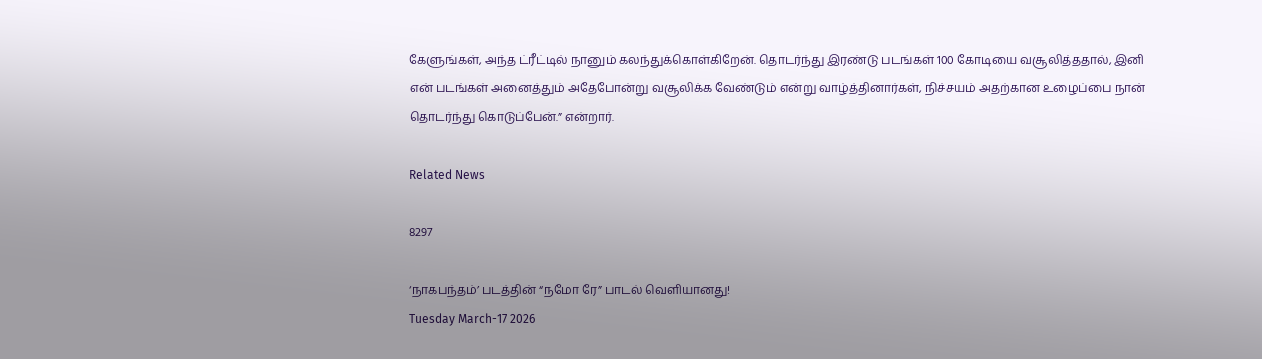கேளுங்கள், அந்த ட்ரீட்டில் நானும் கலந்துக்கொள்கிறேன். தொடர்ந்து இரண்டு படங்கள் 100 கோடியை வசூலித்ததால், இனி என் படங்கள் அனைத்தும் அதேபோன்று வசூலிக்க வேண்டும் என்று வாழ்த்தினார்கள், நிச்சயம் அதற்கான உழைப்பை நான் தொடர்ந்து கொடுப்பேன்.” என்றார்.

Related News

8297

‘நாகபந்தம்’ படத்தின் “நமோ ரே” பாடல் வெளியானது!
Tuesday March-17 2026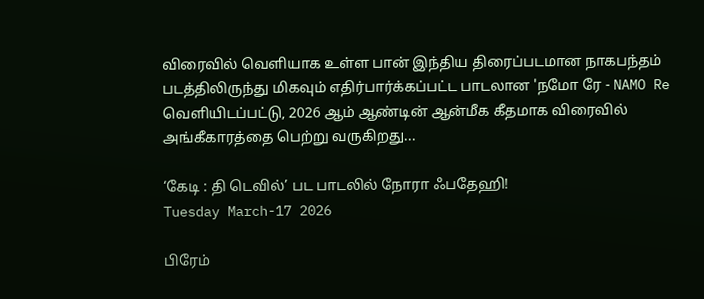விரைவில் வெளியாக உள்ள பான் இந்திய திரைப்படமான நாகபந்தம் படத்திலிருந்து மிகவும் எதிர்பார்க்கப்பட்ட பாடலான 'நமோ ரே - NAMO Re வெளியிடப்பட்டு, 2026 ஆம் ஆண்டின் ஆன்மீக கீதமாக விரைவில் அங்கீகாரத்தை பெற்று வருகிறது...

‘கேடி : தி டெவில்’ பட பாடலில் நோரா ஃபதேஹி!
Tuesday March-17 2026

பிரேம்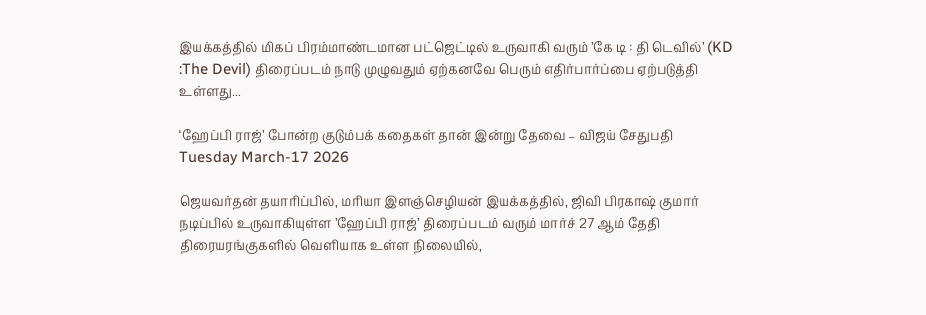இயக்கத்தில் மிகப் பிரம்மாண்டமான பட்ஜெட்டில் உருவாகி வரும் ’கே டி : தி டெவில்’ (KD :The Devil) திரைப்படம் நாடு முழுவதும் ஏற்கனவே பெரும் எதிர்பார்ப்பை ஏற்படுத்தி உள்ளது...

‘ஹேப்பி ராஜ்’ போன்ற குடும்பக் கதைகள் தான் இன்று தேவை – விஜய் சேதுபதி
Tuesday March-17 2026

ஜெயவர்தன் தயாரிப்பில், மரியா இளஞ்செழியன் இயக்கத்தில், ஜிவி பிரகாஷ் குமார் நடிப்பில் உருவாகியுள்ள ’ஹேப்பி ராஜ்’ திரைப்படம் வரும் மார்ச் 27 ஆம் தேதி திரையரங்குகளில் வெளியாக உள்ள நிலையில்,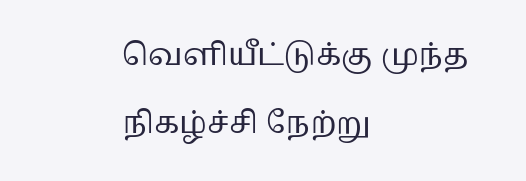வெளியீட்டுக்கு முந்த நிகழ்ச்சி நேற்று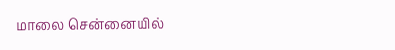மாலை சென்னையில்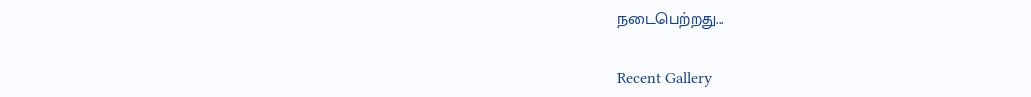நடைபெற்றது...

Recent Gallery